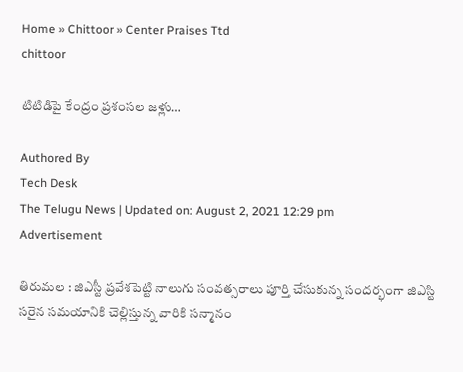Home » Chittoor » Center Praises Ttd
chittoor

టిటిడిపై కేంద్రం ప్ర‌శంస‌ల జ‌ళ్లు…

Authored By
Tech Desk
The Telugu News | Updated on: August 2, 2021 12:29 pm
Advertisement

తిరుమ‌ల : జిఎస్టీ ప్ర‌వేశ‌పెట్టి నాలుగు సంవ‌త్స‌రాలు పూర్తి చేసుకున్న సంద‌ర్భంగా జిఎస్టి స‌రైన స‌మయానికి చెల్లిస్తున్న వారికి స‌న్మానం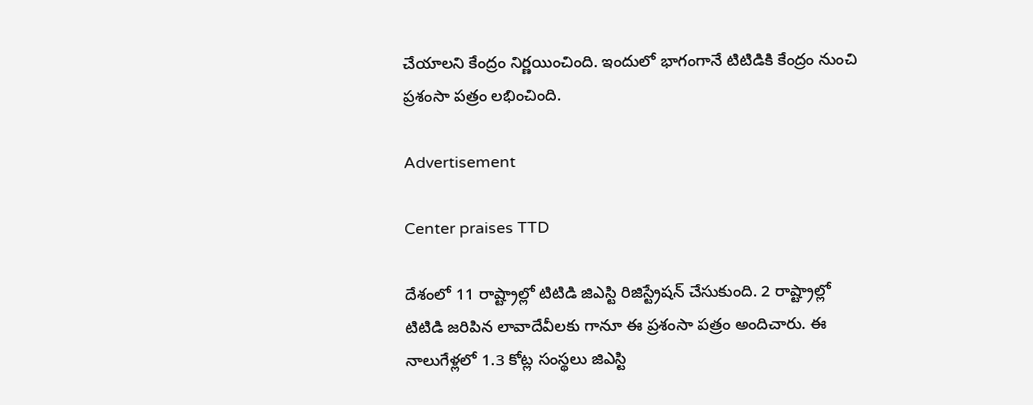చేయాల‌ని కేంద్రం నిర్ణ‌యించింది. ఇందులో భాగంగానే టిటిడికి కేంద్రం నుంచి ప్ర‌శంసా ప‌త్రం ల‌భించింది.

Advertisement

Center praises TTD

దేశంలో 11 రాష్ట్రాల్లో టిటిడి జిఎస్టి రిజిస్ట్రేష‌న్ చేసుకుంది. 2 రాష్ట్రాల్లో టిటిడి జ‌రిపిన లావాదేవీల‌కు గానూ ఈ ప్ర‌శంసా ప‌త్రం అందిచారు. ఈ నాలుగేళ్ల‌లో 1.3 కోట్ల సంస్థ‌లు జిఎస్టి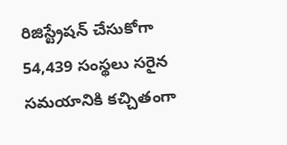రిజిస్ట్రేష‌న్ చేసుకోగా 54,439 సంస్థ‌లు స‌రైన స‌మయానికి క‌చ్చితంగా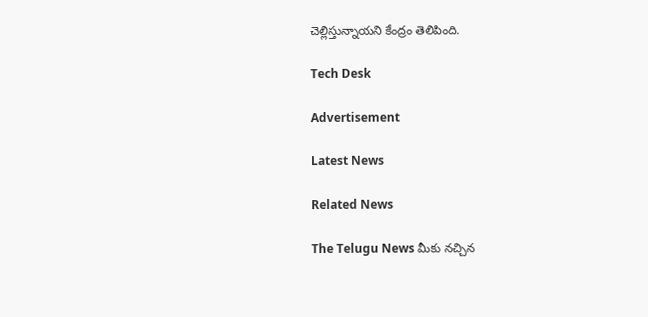చెల్లిస్తున్నాయ‌ని కేంద్రం తెలిపింది.

Tech Desk

Advertisement

Latest News

Related News

The Telugu News మీకు నచ్చిన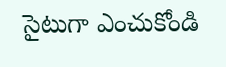సైటుగా ఎంచుకోండి